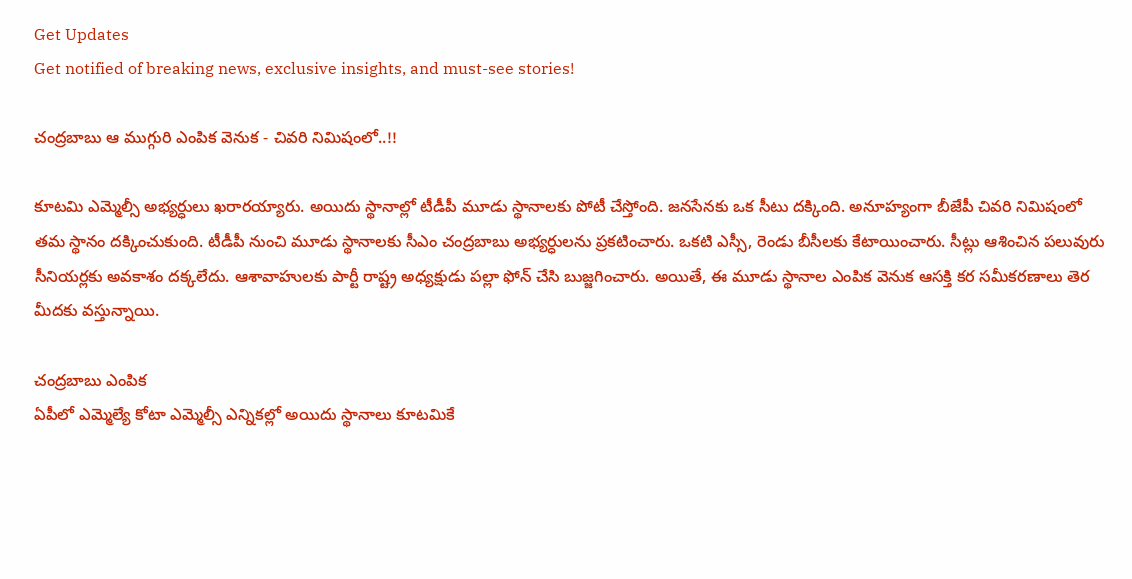Get Updates
Get notified of breaking news, exclusive insights, and must-see stories!

చంద్రబాబు ఆ ముగ్గురి ఎంపిక వెనుక - చివరి నిమిషంలో..!!

కూటమి ఎమ్మెల్సీ అభ్యర్ధులు ఖరారయ్యారు. అయిదు స్థానాల్లో టీడీపీ మూడు స్థానాలకు పోటీ చేస్తోంది. జనసేనకు ఒక సీటు దక్కింది. అనూహ్యంగా బీజేపీ చివరి నిమిషంలో తమ స్థానం దక్కించుకుంది. టీడీపీ నుంచి మూడు స్థానాలకు సీఎం చంద్రబాబు అభ్యర్ధులను ప్రకటించారు. ఒకటి ఎస్సీ, రెండు బీసీలకు కేటాయించారు. సీట్లు ఆశించిన పలువురు సీనియర్లకు అవకాశం దక్కలేదు. ఆశావాహులకు పార్టీ రాష్ట్ర అధ్యక్షుడు పల్లా ఫోన్ చేసి బుజ్జగించారు. అయితే, ఈ మూడు స్థానాల ఎంపిక వెనుక ఆసక్తి కర సమీకరణాలు తెర మీదకు వస్తున్నాయి.

చంద్రబాబు ఎంపిక
ఏపీలో ఎమ్మెల్యే కోటా ఎమ్మెల్సీ ఎన్నికల్లో అయిదు స్థానాలు కూటమికే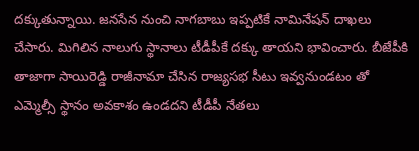దక్కుతున్నాయి. జనసేన నుంచి నాగబాబు ఇప్పటికే నామినేషన్ దాఖలు చేసారు. మిగిలిన నాలుగు స్థానాలు టీడీపీకే దక్కు తాయని భావించారు. బీజేపీకి తాజాగా సాయిరెడ్డి రాజీనామా చేసిన రాజ్యసభ సీటు ఇవ్వనుండటం తో ఎమ్మెల్సీ స్థానం అవకాశం ఉండదని టీడీపీ నేతలు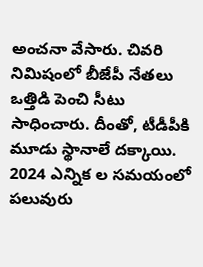అంచనా వేసారు. చివరి నిమిషంలో బీజేపీ నేతలు ఒత్తిడి పెంచి సీటు సాధించారు. దీంతో, టీడీపీకి మూడు స్థానాలే దక్కాయి. 2024 ఎన్నిక ల సమయంలో పలువురు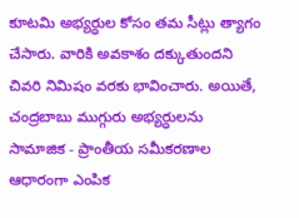కూటమి అభ్యర్ధుల కోసం తమ సీట్లు త్యాగం చేసారు. వారికి అవకాశం దక్కుతుందని చివరి నిమిషం వరకు భావించారు. అయితే, చంద్రబాబు ముగ్గురు అభ్యర్ధులను సామాజిక - ప్రాంతీయ సమీకరణాల ఆధారంగా ఎంపిక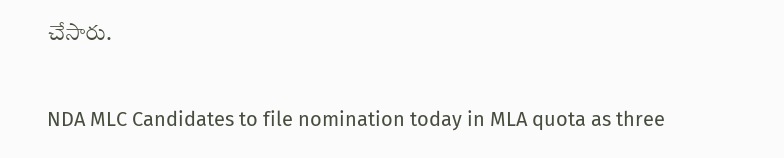చేసారు.

NDA MLC Candidates to file nomination today in MLA quota as three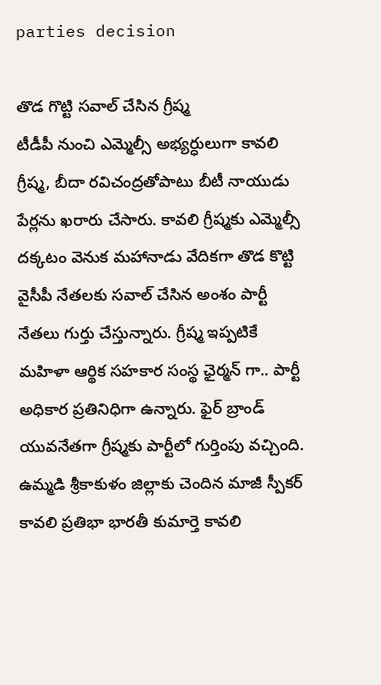parties decision

తొడ గొట్టి సవాల్ చేసిన గ్రీష్మ
టీడీపీ నుంచి ఎమ్మెల్సీ అభ్యర్ధులుగా కావలి గ్రీష్మ, బీదా రవిచంద్రతోపాటు బీటీ నాయుడు పేర్లను ఖరారు చేసారు. కావలి గ్రీష్మకు ఎమ్మెల్సీ దక్కటం వెనుక మహానాడు వేదికగా తొడ కొట్టి వైసీపీ నేతలకు సవాల్ చేసిన అంశం పార్టీ నేతలు గుర్తు చేస్తున్నారు. గ్రీష్మ ఇప్పటికే మహిళా ఆర్థిక సహకార సంస్థ ఛైర్మన్ గా.. పార్టీ అధికార ప్రతినిధిగా ఉన్నారు. ఫైర్ బ్రాండ్ యువనేతగా గ్రీష్మకు పార్టీలో గుర్తింపు వచ్చింది. ఉమ్మడి శ్రీకాకుళం జిల్లాకు చెందిన మాజీ స్పీకర్ కావలి ప్రతిభా భారతీ కుమార్తె కావలి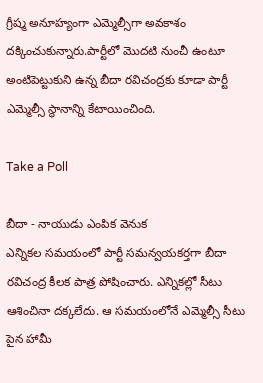గ్రీష్మ అనూహ్యంగా ఎమ్మెల్సీగా అవకాశం దక్కించుకున్నారు.పార్టీలో మొదటి నుంచీ ఉంటూ అంటిపెట్టుకుని ఉన్న బీదా రవిచంద్రకు కూడా పార్టీ ఎమ్మెల్సీ స్థానాన్ని కేటాయించింది.

Take a Poll

బీదా - నాయుడు ఎంపిక వెనుక
ఎన్నికల సమయంలో పార్టీ సమన్వయకర్తగా బీదా రవిచంద్ర కీలక పాత్ర పోషించారు. ఎన్నికల్లో సీటు ఆశించినా దక్కలేదు. ఆ సమయంలోనే ఎమ్మెల్సీ సీటు పైన హామీ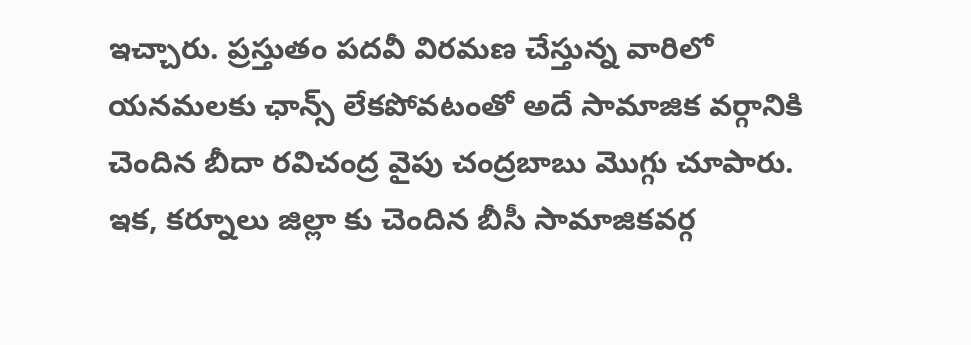ఇచ్చారు. ప్రస్తుతం పదవీ విరమణ చేస్తున్న వారిలో యనమలకు ఛాన్స్ లేకపోవటంతో అదే సామాజిక వర్గానికి చెందిన బీదా రవిచంద్ర వైపు చంద్రబాబు మొగ్గు చూపారు. ఇక, కర్నూలు జిల్లా కు చెందిన బీసీ సామాజికవర్గ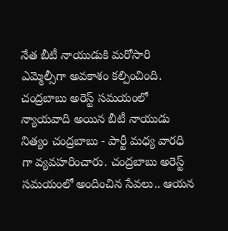నేత బీటీ నాయుడుకి మరోసారి ఎమ్మెల్సీగా అవకాశం కల్పించింది. చంద్రబాబు అరెస్ట్ సమయంలో న్యాయవాది అయిన బీటీ నాయుడు నిత్యం చంద్రబాబు - పార్టీ మధ్య వారధి గా వ్యవహరించారు. చంద్రబాబు అరెస్ట్ సమయంలో అందించిన సేవలు.. ఆయన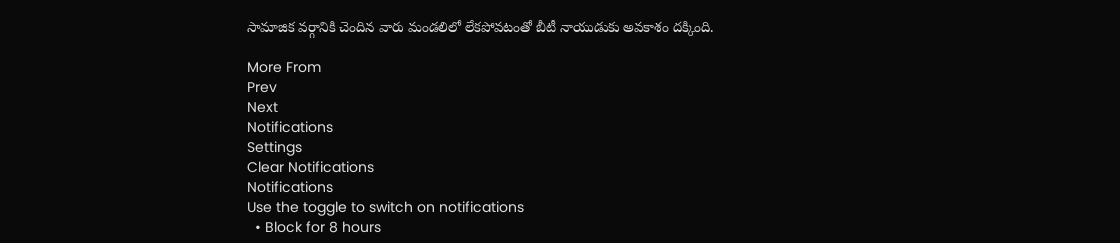సామాజిక వర్గానికి చెందిన వారు మండలిలో లేకపోవటంతో బీటీ నాయుడుకు అవకాశం దక్కింది.

More From
Prev
Next
Notifications
Settings
Clear Notifications
Notifications
Use the toggle to switch on notifications
  • Block for 8 hours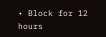• Block for 12 hours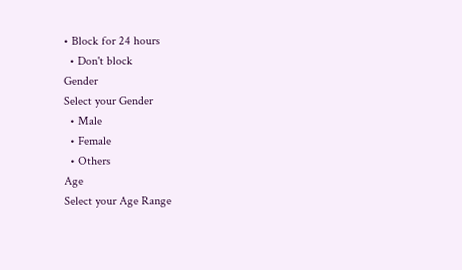• Block for 24 hours
  • Don't block
Gender
Select your Gender
  • Male
  • Female
  • Others
Age
Select your Age Range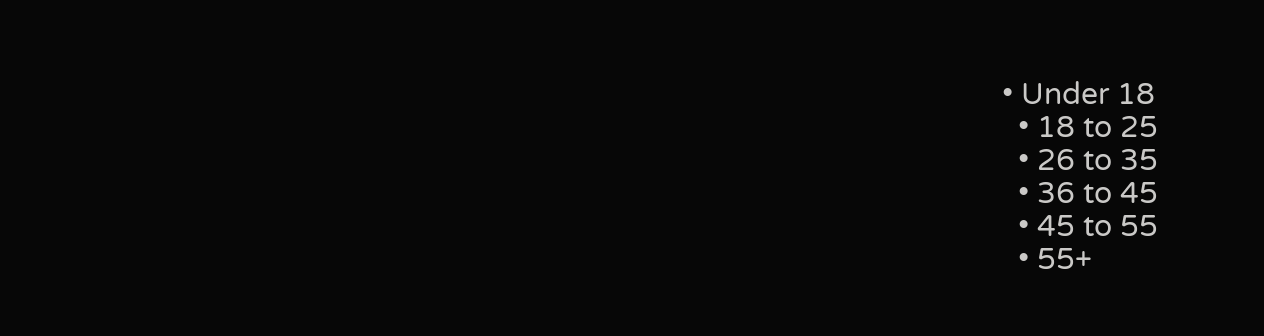• Under 18
  • 18 to 25
  • 26 to 35
  • 36 to 45
  • 45 to 55
  • 55+